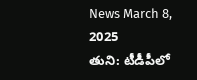News March 8, 2025
తుని: టీడీపీలో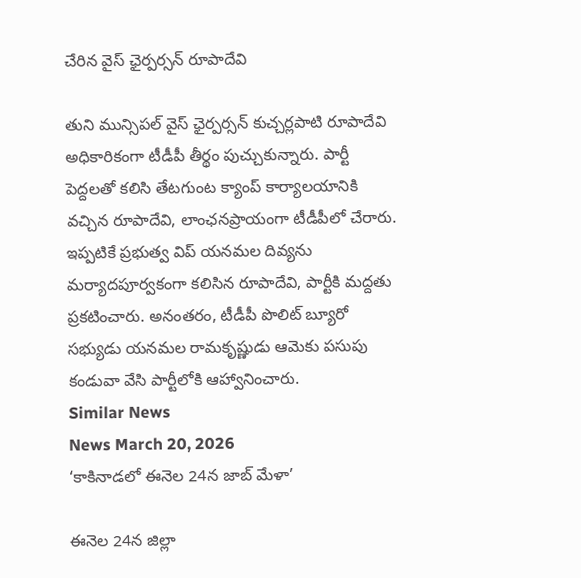చేరిన వైస్ ఛైర్పర్సన్ రూపాదేవి

తుని మున్సిపల్ వైస్ ఛైర్పర్సన్ కుచ్చర్లపాటి రూపాదేవి అధికారికంగా టీడీపీ తీర్థం పుచ్చుకున్నారు. పార్టీ పెద్దలతో కలిసి తేటగుంట క్యాంప్ కార్యాలయానికి వచ్చిన రూపాదేవి, లాంఛనప్రాయంగా టీడీపీలో చేరారు. ఇప్పటికే ప్రభుత్వ విప్ యనమల దివ్యను మర్యాదపూర్వకంగా కలిసిన రూపాదేవి, పార్టీకి మద్దతు ప్రకటించారు. అనంతరం, టీడీపీ పొలిట్ బ్యూరో సభ్యుడు యనమల రామకృష్ణుడు ఆమెకు పసుపు కండువా వేసి పార్టీలోకి ఆహ్వానించారు.
Similar News
News March 20, 2026
‘కాకినాడలో ఈనెల 24న జాబ్ మేళా’

ఈనెల 24న జిల్లా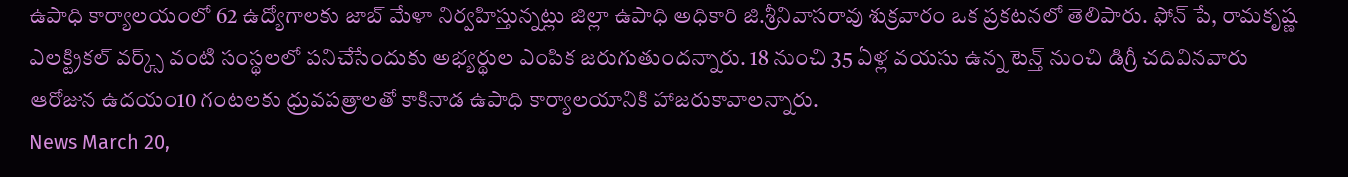ఉపాధి కార్యాలయంలో 62 ఉద్యోగాలకు జాబ్ మేళా నిర్వహిస్తున్నట్లు జిల్లా ఉపాధి అధికారి జి.శ్రీనివాసరావు శుక్రవారం ఒక ప్రకటనలో తెలిపారు. ఫోన్ పే, రామకృష్ణ ఎలక్ట్రికల్ వర్క్స్ వంటి సంస్థలలో పనిచేసేందుకు అభ్యర్థుల ఎంపిక జరుగుతుందన్నారు. 18 నుంచి 35 ఏళ్ల వయసు ఉన్న టెన్త్ నుంచి డిగ్రీ చదివినవారు ఆరోజున ఉదయం10 గంటలకు ధ్రువపత్రాలతో కాకినాడ ఉపాధి కార్యాలయానికి హాజరుకావాలన్నారు.
News March 20,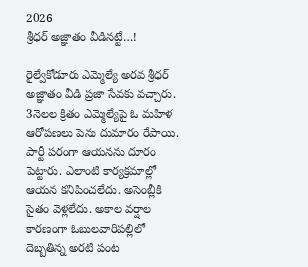2026
శ్రీధర్ అజ్ఞాతం వీడినట్టే…!

రైల్వేకోడూరు ఎమ్మెల్యే అరవ శ్రీధర్ అజ్ఞాతం వీడి ప్రజా సేవకు వచ్చారు. 3నెలల క్రితం ఎమ్మెల్యేపై ఓ మహిళ ఆరోపణలు పెను దుమారం రేపాయి. పార్టీ పరంగా ఆయనను దూరం పెట్టారు. ఎలాంటి కార్యక్రమాల్లో ఆయన కనిపించలేదు. అసెంబ్లీకి సైతం వెళ్లలేదు. అకాల వర్షాల కారణంగా ఓబులవారిపల్లిలో దెబ్బతిన్న అరటి పంట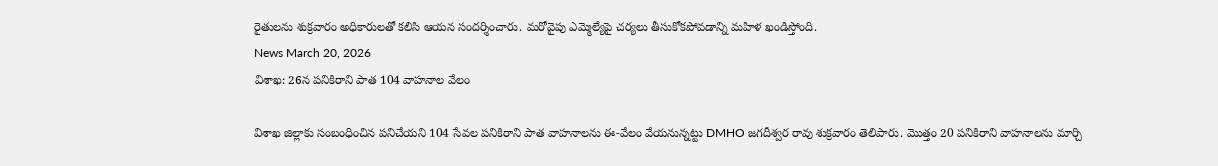రైతులను శుక్రవారం అధికారులతో కలిసి ఆయన సందర్శించారు. మరోవైపు ఎమ్మెల్యేపై చర్యలు తీసుకోకపోవడాన్ని మహిళ ఖండిస్తోంది.
News March 20, 2026
విశాఖ: 26న పనికిరాని పాత 104 వాహనాల వేలం

విశాఖ జిల్లాకు సంబంధించిన పనిచేయని 104 సేవల పనికిరాని పాత వాహనాలను ఈ-వేలం వేయనున్నట్టు DMHO జగదీశ్వర రావు శుక్రవారం తెలిపారు. మొత్తం 20 పనికిరాని వాహనాలను మార్చి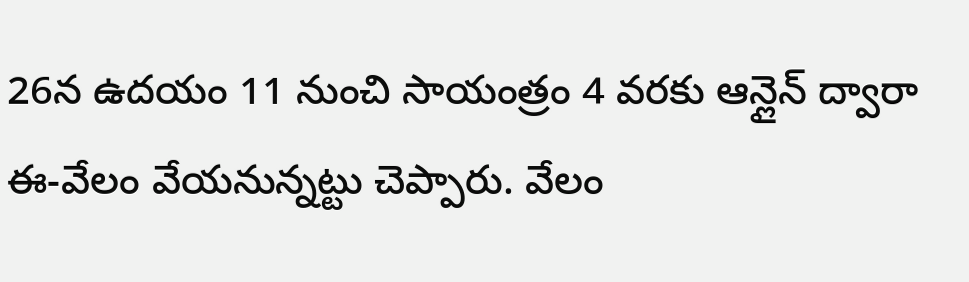26న ఉదయం 11 నుంచి సాయంత్రం 4 వరకు ఆన్లైన్ ద్వారా ఈ-వేలం వేయనున్నట్టు చెప్పారు. వేలం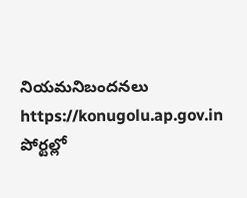నియమనిబందనలు https://konugolu.ap.gov.in పోర్టల్లో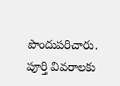పొందుపరిచారు. పూర్తి వివరాలకు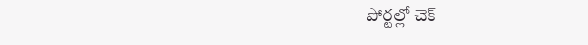పోర్టల్లో చెక్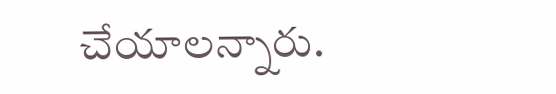చేయాలన్నారు.